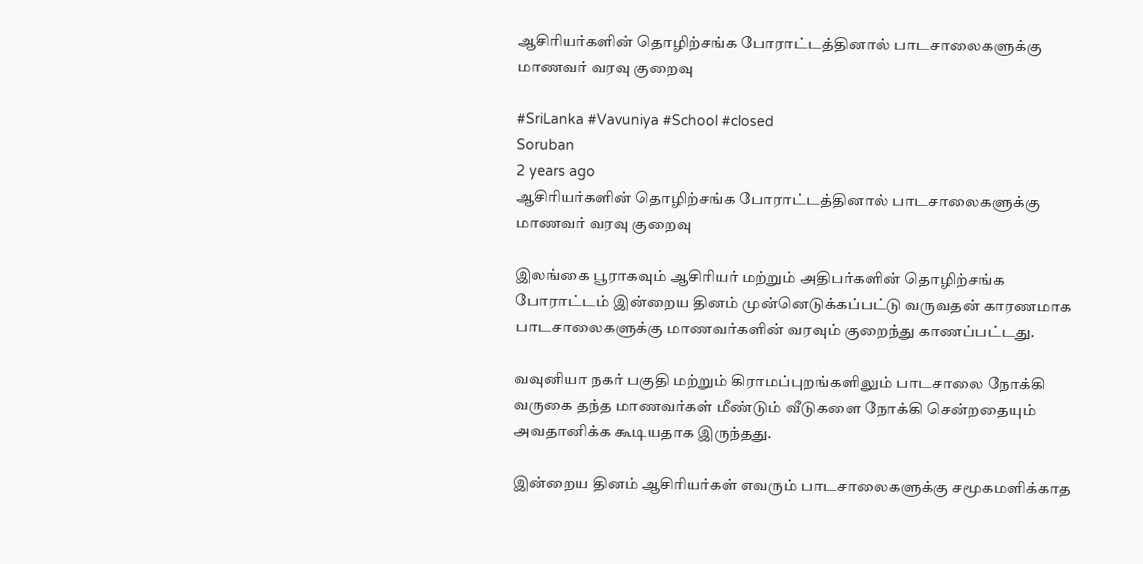ஆசிரியர்களின் தொழிற்சங்க போராட்டத்தினால் பாடசாலைகளுக்கு மாணவர் வரவு குறைவு

#SriLanka #Vavuniya #School #closed
Soruban
2 years ago
ஆசிரியர்களின் தொழிற்சங்க போராட்டத்தினால் பாடசாலைகளுக்கு மாணவர் வரவு குறைவு

இலங்கை பூராகவும் ஆசிரியர் மற்றும் அதிபர்களின் தொழிற்சங்க போராட்டம் இன்றைய தினம் முன்னெடுக்கப்பட்டு வருவதன் காரணமாக பாடசாலைகளுக்கு மாணவர்களின் வரவும் குறைந்து காணப்பட்டது.

வவுனியா நகர் பகுதி மற்றும் கிராமப்புறங்களிலும் பாடசாலை நோக்கி வருகை தந்த மாணவர்கள் மீண்டும் வீடுகளை நோக்கி சென்றதையும் அவதானிக்க கூடியதாக இருந்தது.

இன்றைய தினம் ஆசிரியர்கள் எவரும் பாடசாலைகளுக்கு சமூகமளிக்காத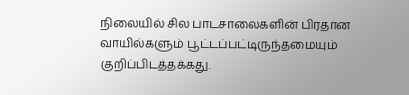நிலையில் சில பாடசாலைகளின் பிரதான வாயில்களும் பூட்டப்பட்டிருந்தமையும் குறிப்பிடத்தக்கது.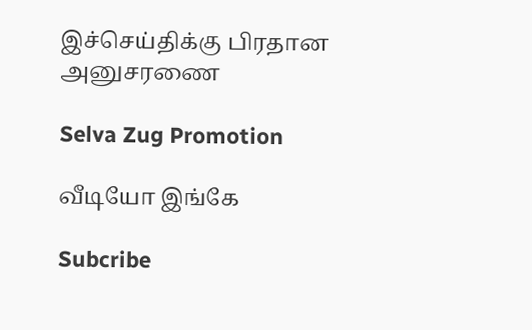இச்செய்திக்கு பிரதான அனுசரணை

Selva Zug Promotion

வீடியோ இங்கே

Subcribe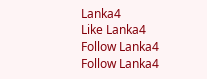Lanka4
Like Lanka4
Follow Lanka4
Follow Lanka4